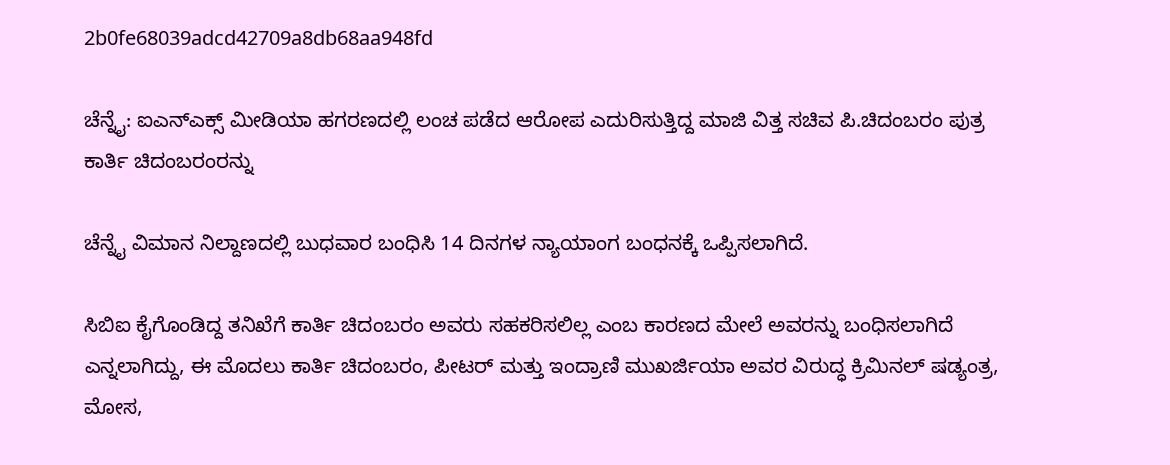2b0fe68039adcd42709a8db68aa948fd

ಚೆನ್ನೈ: ಐಎನ್‌ಎಕ್ಸ್ ಮೀಡಿಯಾ ಹಗರಣದಲ್ಲಿ ಲಂಚ ಪಡೆದ ಆರೋಪ ಎದುರಿಸುತ್ತಿದ್ದ ಮಾಜಿ ವಿತ್ತ ಸಚಿವ ಪಿ.ಚಿದಂಬರಂ ಪುತ್ರ  ಕಾರ್ತಿ ಚಿದಂಬರಂರನ್ನು

ಚೆನ್ನೈ ವಿಮಾನ ನಿಲ್ದಾಣದಲ್ಲಿ ಬುಧವಾರ ಬಂಧಿಸಿ 14 ದಿನಗಳ ನ್ಯಾಯಾಂಗ ಬಂಧನಕ್ಕೆ ಒಪ್ಪಿಸಲಾಗಿದೆ.

ಸಿಬಿಐ ಕೈಗೊಂಡಿದ್ದ ತನಿಖೆಗೆ ಕಾರ್ತಿ ಚಿದಂಬರಂ ಅವರು ಸಹಕರಿಸಲಿಲ್ಲ ಎಂಬ ಕಾರಣದ ಮೇಲೆ ಅವರನ್ನು ಬಂಧಿಸಲಾಗಿದೆ ಎನ್ನಲಾಗಿದ್ದು, ಈ ಮೊದಲು ಕಾರ್ತಿ ಚಿದಂಬರಂ, ಪೀಟರ್ ಮತ್ತು ಇಂದ್ರಾಣಿ ಮುಖರ್ಜಿಯಾ ಅವರ ವಿರುದ್ಧ ಕ್ರಿಮಿನಲ್ ಷಡ್ಯಂತ್ರ, ಮೋಸ,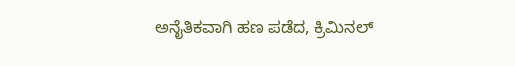ಅನೈತಿಕವಾಗಿ ಹಣ ಪಡೆದ, ಕ್ರಿಮಿನಲ್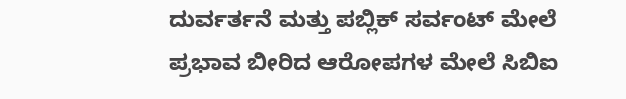ದುರ್ವರ್ತನೆ ಮತ್ತು ಪಬ್ಲಿಕ್ ಸರ್ವಂಟ್ ಮೇಲೆ ಪ್ರಭಾವ ಬೀರಿದ ಆರೋಪಗಳ ಮೇಲೆ ಸಿಬಿಐ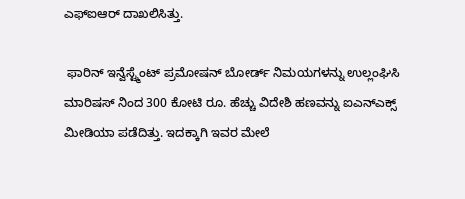ಎಫ್‌ಐಆರ್ ದಾಖಲಿಸಿತ್ತು.

 ಫಾರಿನ್ ಇನ್ವೆಸ್ಟ್ಮೆಂಟ್ ಪ್ರಮೋಷನ್ ಬೋರ್ಡ್ ನಿಮಯಗಳನ್ನು ಉಲ್ಲಂಘಿಸಿ ಮಾರಿಷಸ್ ನಿಂದ 300 ಕೋಟಿ ರೂ. ಹೆಚ್ಚು ವಿದೇಶಿ ಹಣವನ್ನು ಐಎನ್‌ಎಕ್ಸ್ ಮೀಡಿಯಾ ಪಡೆದಿತ್ತು. ಇದಕ್ಕಾಗಿ ಇವರ ಮೇಲೆ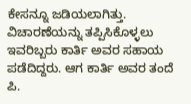ಕೇಸನ್ನೂ ಜಡಿಯಲಾಗಿತ್ತು. ವಿಚಾರಣೆಯನ್ನು ತಪ್ಪಿಸಿಕೊಳ್ಳಲು ಇವರಿಬ್ಬರು ಕಾರ್ತಿ ಅವರ ಸಹಾಯ ಪಡೆದಿದ್ದರು. ಆಗ ಕಾರ್ತಿ ಅವರ ತಂದೆ ಪಿ.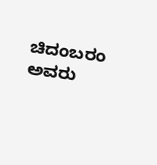ಚಿದಂಬರಂ ಅವರು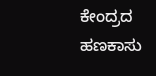ಕೇಂದ್ರದ ಹಣಕಾಸು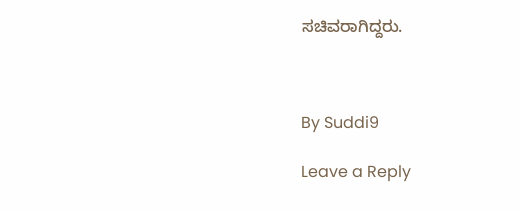ಸಚಿವರಾಗಿದ್ದರು.



By Suddi9

Leave a Reply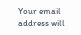Your email address will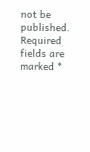not be published. Required fields are marked *